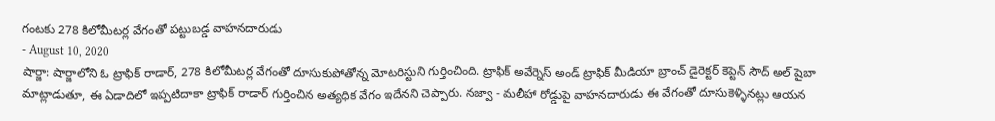గంటకు 278 కిలోమీటర్ల వేగంతో పట్టుబడ్డ వాహనదారుడు
- August 10, 2020
షార్జా: షార్జాలోని ఓ ట్రాఫిక్ రాడార్, 278 కిలోమీటర్ల వేగంతో దూసుకుపోతోన్న మోటరిస్టుని గుర్తించింది. ట్రాఫిక్ అవేర్నెస్ అండ్ ట్రాఫిక్ మీడియా బ్రాంచ్ డైరెక్టర్ కెప్టెన్ సౌద్ అల్ షైబా మాట్లాడుతూ, ఈ ఏడాదిలో ఇప్పటిదాకా ట్రాఫిక్ రాడార్ గుర్తించిన అత్యధిక వేగం ఇదేనని చెప్పారు. నజ్వా - మలీహా రోడ్డుపై వాహనదారుడు ఈ వేగంతో దూసుకెళ్ళినట్లు ఆయన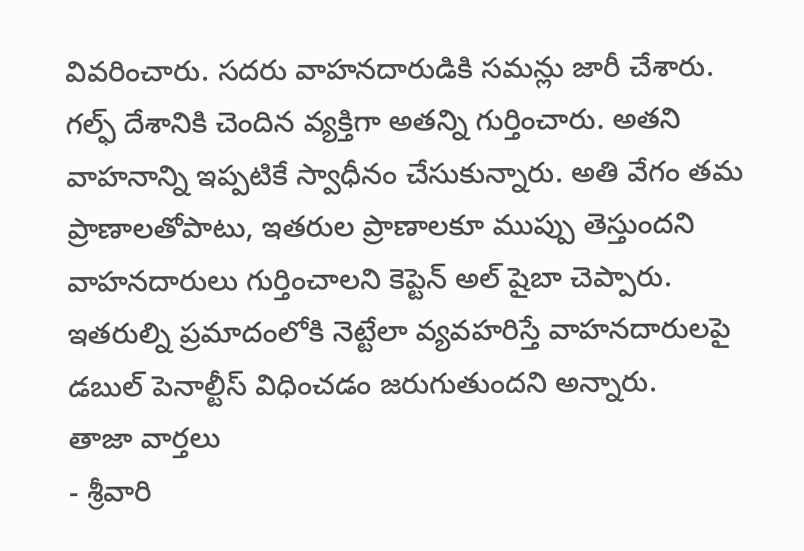వివరించారు. సదరు వాహనదారుడికి సమన్లు జారీ చేశారు. గల్ఫ్ దేశానికి చెందిన వ్యక్తిగా అతన్ని గుర్తించారు. అతని వాహనాన్ని ఇప్పటికే స్వాధీనం చేసుకున్నారు. అతి వేగం తమ ప్రాణాలతోపాటు, ఇతరుల ప్రాణాలకూ ముప్పు తెస్తుందని వాహనదారులు గుర్తించాలని కెప్టెన్ అల్ షైబా చెప్పారు. ఇతరుల్ని ప్రమాదంలోకి నెట్టేలా వ్యవహరిస్తే వాహనదారులపై డబుల్ పెనాల్టీస్ విధించడం జరుగుతుందని అన్నారు.
తాజా వార్తలు
- శ్రీవారి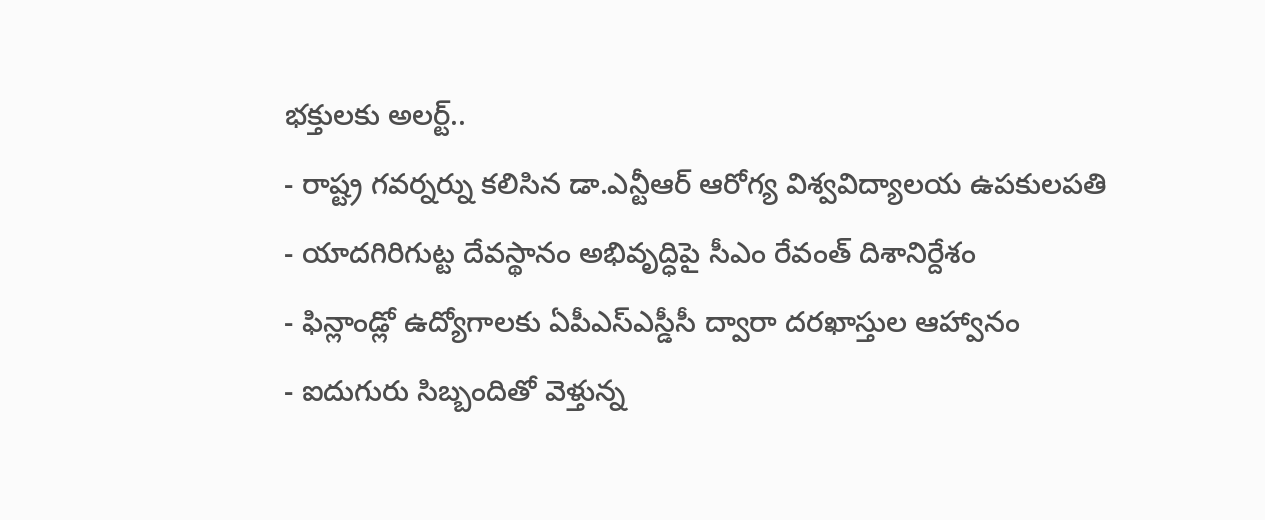భక్తులకు అలర్ట్..
- రాష్ట్ర గవర్నర్ను కలిసిన డా.ఎన్టీఆర్ ఆరోగ్య విశ్వవిద్యాలయ ఉపకులపతి
- యాదగిరిగుట్ట దేవస్థానం అభివృద్ధిపై సీఎం రేవంత్ దిశానిర్దేశం
- ఫిన్లాండ్లో ఉద్యోగాలకు ఏపీఎస్ఎస్డీసీ ద్వారా దరఖాస్తుల ఆహ్వానం
- ఐదుగురు సిబ్బందితో వెళ్తున్న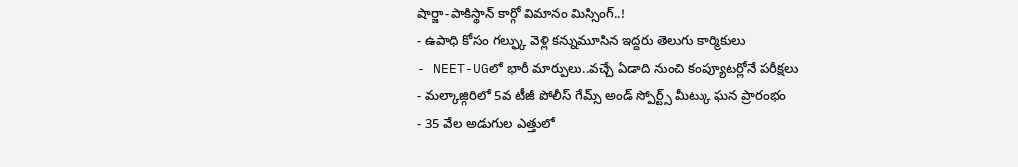షార్జా-పాకిస్థాన్ కార్గో విమానం మిస్సింగ్..!
- ఉపాధి కోసం గల్ఫ్కు వెళ్లి కన్నుమూసిన ఇద్దరు తెలుగు కార్మికులు
- NEET-UGలో భారీ మార్పులు..వచ్చే ఏడాది నుంచి కంప్యూటర్లోనే పరీక్షలు
- మల్కాజ్గిరిలో 5వ టీజీ పోలీస్ గేమ్స్ అండ్ స్పోర్ట్స్ మీట్కు ఘన ప్రారంభం
- 35 వేల అడుగుల ఎత్తులో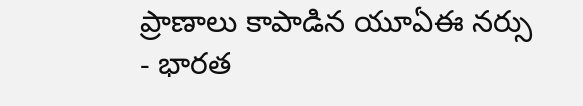ప్రాణాలు కాపాడిన యూఏఈ నర్సు
- భారత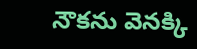నౌకను వెనక్కి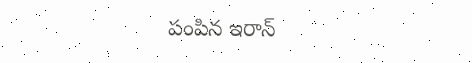పంపిన ఇరాన్